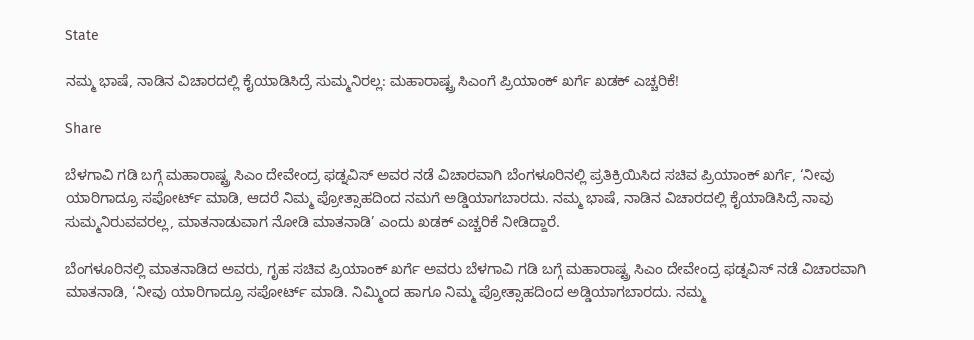State

ನಮ್ಮ ಭಾಷೆ, ನಾಡಿನ ವಿಚಾರದಲ್ಲಿ ಕೈಯಾಡಿಸಿದ್ರೆ ಸುಮ್ಮನಿರಲ್ಲ: ಮಹಾರಾಷ್ಟ್ರ ಸಿಎಂಗೆ ಪ್ರಿಯಾಂಕ್ ಖರ್ಗೆ ಖಡಕ್ ಎಚ್ಚರಿಕೆ!

Share

ಬೆಳಗಾವಿ ಗಡಿ ಬಗ್ಗೆ ಮಹಾರಾಷ್ಟ್ರ ಸಿಎಂ ದೇವೇಂದ್ರ ಫಡ್ನವಿಸ್ ಅವರ ನಡೆ ವಿಚಾರವಾಗಿ ಬೆಂಗಳೂರಿನಲ್ಲಿ ಪ್ರತಿಕ್ರಿಯಿಸಿದ ಸಚಿವ ಪ್ರಿಯಾಂಕ್ ಖರ್ಗೆ, ‘ನೀವು ಯಾರಿಗಾದ್ರೂ ಸಪೋರ್ಟ್ ಮಾಡಿ, ಆದರೆ ನಿಮ್ಮ ಪ್ರೋತ್ಸಾಹದಿಂದ ನಮಗೆ ಅಡ್ಡಿಯಾಗಬಾರದು. ನಮ್ಮ ಭಾಷೆ, ನಾಡಿನ ವಿಚಾರದಲ್ಲಿ ಕೈಯಾಡಿಸಿದ್ರೆ ನಾವು ಸುಮ್ಮನಿರುವವರಲ್ಲ, ಮಾತನಾಡುವಾಗ ನೋಡಿ ಮಾತನಾಡಿ’ ಎಂದು ಖಡಕ್ ಎಚ್ಚರಿಕೆ ನೀಡಿದ್ದಾರೆ.

ಬೆಂಗಳೂರಿನಲ್ಲಿ ಮಾತನಾಡಿದ ಅವರು, ಗೃಹ ಸಚಿವ ಪ್ರಿಯಾಂಕ್ ಖರ್ಗೆ ಅವರು ಬೆಳಗಾವಿ ಗಡಿ ಬಗ್ಗೆ ಮಹಾರಾಷ್ಟ್ರ ಸಿಎಂ ದೇವೇಂದ್ರ ಫಡ್ನವಿಸ್ ನಡೆ ವಿಚಾರವಾಗಿ ಮಾತನಾಡಿ, ‘ನೀವು ಯಾರಿಗಾದ್ರೂ ಸಪೋರ್ಟ್ ಮಾಡಿ. ನಿಮ್ಮಿಂದ ಹಾಗೂ ನಿಮ್ಮ ಪ್ರೋತ್ಸಾಹದಿಂದ ಅಡ್ಡಿಯಾಗಬಾರದು. ನಮ್ಮ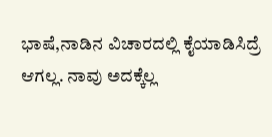ಭಾಷೆ,ನಾಡಿನ ವಿಚಾರದಲ್ಲಿ ಕೈಯಾಡಿಸಿದ್ರೆ ಆಗಲ್ಲ. ನಾವು ಅದಕ್ಕೆಲ್ಲ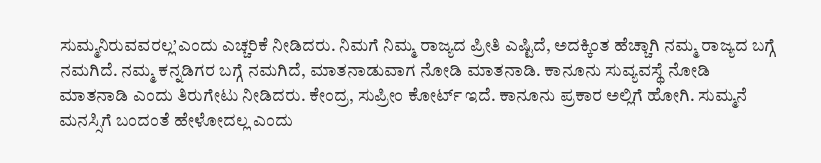ಸುಮ್ಮನಿರುವವರಲ್ಲ’ಎಂದು ಎಚ್ಚರಿಕೆ ನೀಡಿದರು. ನಿಮಗೆ ನಿಮ್ಮ ರಾಜ್ಯದ ಪ್ರೀತಿ ಎಷ್ಟಿದೆ, ಅದಕ್ಕಿಂತ ಹೆಚ್ಚಾಗಿ ನಮ್ಮ ರಾಜ್ಯದ ಬಗ್ಗೆ ನಮಗಿದೆ. ನಮ್ಮ ಕನ್ನಡಿಗರ ಬಗ್ಗೆ ನಮಗಿದೆ, ಮಾತನಾಡುವಾಗ ನೋಡಿ ಮಾತನಾಡಿ. ಕಾನೂನು ಸುವ್ಯವಸ್ಥೆ ನೋಡಿ ಮಾತನಾಡಿ ಎಂದು ತಿರುಗೇಟು ನೀಡಿದರು. ಕೇಂದ್ರ, ಸುಪ್ರೀಂ ಕೋರ್ಟ್ ಇದೆ. ಕಾನೂನು ಪ್ರಕಾರ ಅಲ್ಲಿಗೆ ಹೋಗಿ. ಸುಮ್ಮನೆ ಮನಸ್ಸಿಗೆ ಬಂದಂತೆ ಹೇಳೋದಲ್ಲ ಎಂದು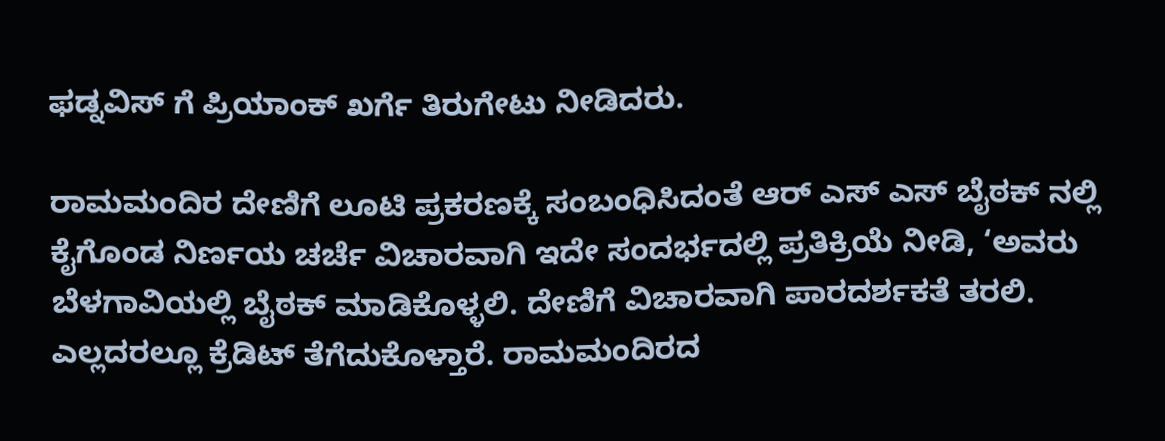ಫಡ್ನವಿಸ್ ಗೆ ಪ್ರಿಯಾಂಕ್ ಖರ್ಗೆ ತಿರುಗೇಟು ನೀಡಿದರು.

ರಾಮಮಂದಿರ ದೇಣಿಗೆ ಲೂಟಿ ಪ್ರಕರಣಕ್ಕೆ ಸಂಬಂಧಿಸಿದಂತೆ ಆರ್ ಎಸ್ ಎಸ್ ಬೈಠಕ್ ನಲ್ಲಿ ಕೈಗೊಂಡ ನಿರ್ಣಯ ಚರ್ಚೆ ವಿಚಾರವಾಗಿ ಇದೇ ಸಂದರ್ಭದಲ್ಲಿ ಪ್ರತಿಕ್ರಿಯೆ ನೀಡಿ, ‘ಅವರು ಬೆಳಗಾವಿಯಲ್ಲಿ ಬೈಠಕ್ ಮಾಡಿಕೊಳ್ಳಲಿ. ದೇಣಿಗೆ ವಿಚಾರವಾಗಿ ಪಾರದರ್ಶಕತೆ ತರಲಿ. ಎಲ್ಲದರಲ್ಲೂ ಕ್ರೆಡಿಟ್ ತೆಗೆದುಕೊಳ್ತಾರೆ. ರಾಮಮಂದಿರದ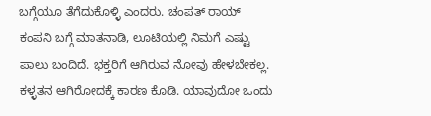ಬಗ್ಗೆಯೂ ತೆಗೆದುಕೊಳ್ಳಿ ಎಂದರು. ಚಂಪತ್ ರಾಯ್ ಕಂಪನಿ ಬಗ್ಗೆ ಮಾತನಾಡಿ, ಲೂಟಿಯಲ್ಲಿ ನಿಮಗೆ ಎಷ್ಟು ಪಾಲು ಬಂದಿದೆ. ಭಕ್ತರಿಗೆ ಆಗಿರುವ ನೋವು ಹೇಳಬೇಕಲ್ಲ. ಕಳ್ಳತನ ಆಗಿರೋದಕ್ಕೆ ಕಾರಣ ಕೊಡಿ. ಯಾವುದೋ ಒಂದು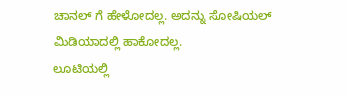ಚಾನಲ್ ಗೆ ಹೇಳೋದಲ್ಲ. ಅದನ್ನು ಸೋಷಿಯಲ್ ಮಿಡಿಯಾದಲ್ಲಿ ಹಾಕೋದಲ್ಲ.
ಲೂಟಿಯಲ್ಲಿ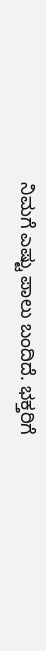ನಿಮಗೆ ಎಷ್ಟು ಪಾಲು ಬಂದಿದೆ. ಭಕ್ತರಿಗೆ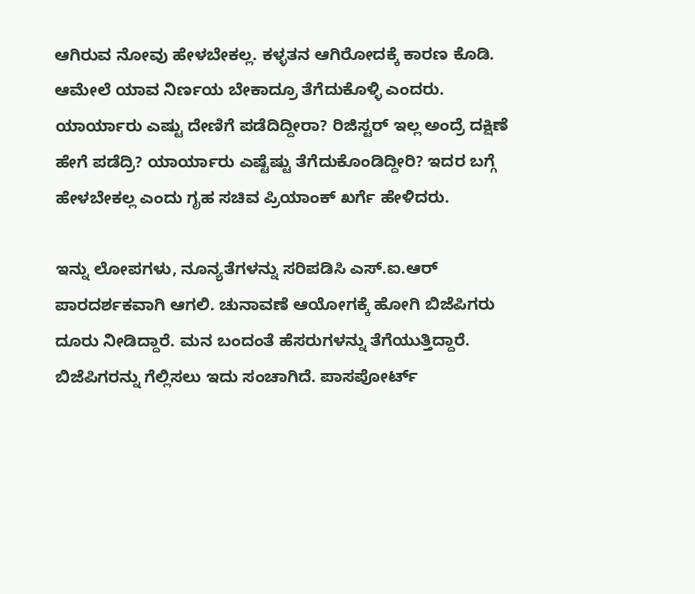ಆಗಿರುವ ನೋವು ಹೇಳಬೇಕಲ್ಲ. ಕಳ್ಳತನ ಆಗಿರೋದಕ್ಕೆ ಕಾರಣ ಕೊಡಿ. ಆಮೇಲೆ ಯಾವ ನಿರ್ಣಯ ಬೇಕಾದ್ರೂ ತೆಗೆದುಕೊಳ್ಳಿ ಎಂದರು. ಯಾರ್ಯಾರು ಎಷ್ಟು ದೇಣಿಗೆ ಪಡೆದಿದ್ದೀರಾ? ರಿಜಿಸ್ಟರ್ ಇಲ್ಲ ಅಂದ್ರೆ ದಕ್ಷಿಣೆ ಹೇಗೆ ಪಡೆದ್ರಿ? ಯಾರ್ಯಾರು ಎಷ್ಟೆಷ್ಟು ತೆಗೆದುಕೊಂಡಿದ್ದೀರಿ? ಇದರ ಬಗ್ಗೆ ಹೇಳಬೇಕಲ್ಲ ಎಂದು ಗೃಹ ಸಚಿವ ಪ್ರಿಯಾಂಕ್ ಖರ್ಗೆ ಹೇಳಿದರು.

ಇನ್ನು ಲೋಪಗಳು, ನೂನ್ಯತೆಗಳನ್ನು ಸರಿಪಡಿಸಿ ಎಸ್.ಐ.ಆರ್ ಪಾರದರ್ಶಕವಾಗಿ ಆಗಲಿ. ಚುನಾವಣೆ ಆಯೋಗಕ್ಕೆ ಹೋಗಿ ಬಿಜೆಪಿಗರು ದೂರು ನೀಡಿದ್ದಾರೆ. ಮನ ಬಂದಂತೆ ಹೆಸರುಗಳನ್ನು ತೆಗೆಯುತ್ತಿದ್ದಾರೆ. ಬಿಜೆಪಿಗರನ್ನು ಗೆಲ್ಲಿಸಲು ಇದು ಸಂಚಾಗಿದೆ. ಪಾಸಪೋರ್ಟ್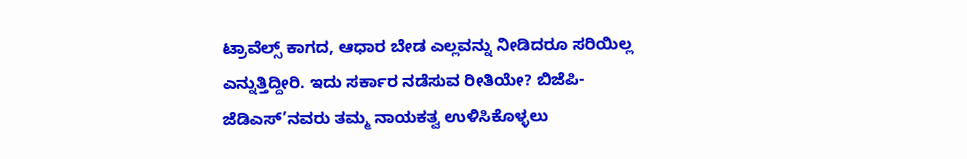ಟ್ರಾವೆಲ್ಸ್ ಕಾಗದ, ಆಧಾರ ಬೇಡ ಎಲ್ಲವನ್ನು ನೀಡಿದರೂ ಸರಿಯಿಲ್ಲ ಎನ್ನುತ್ತಿದ್ದೀರಿ. ಇದು ಸರ್ಕಾರ ನಡೆಸುವ ರೀತಿಯೇ? ಬಿಜೆಪಿ-ಜೆಡಿಎಸ್’ನವರು ತಮ್ಮ ನಾಯಕತ್ವ ಉಳಿಸಿಕೊಳ್ಳಲು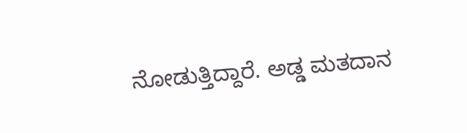ನೋಡುತ್ತಿದ್ದಾರೆ. ಅಡ್ಡ ಮತದಾನ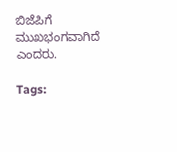ಬಿಜೆಪಿಗೆ ಮುಖಭಂಗವಾಗಿದೆ ಎಂದರು.

Tags: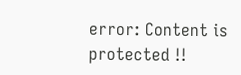error: Content is protected !!